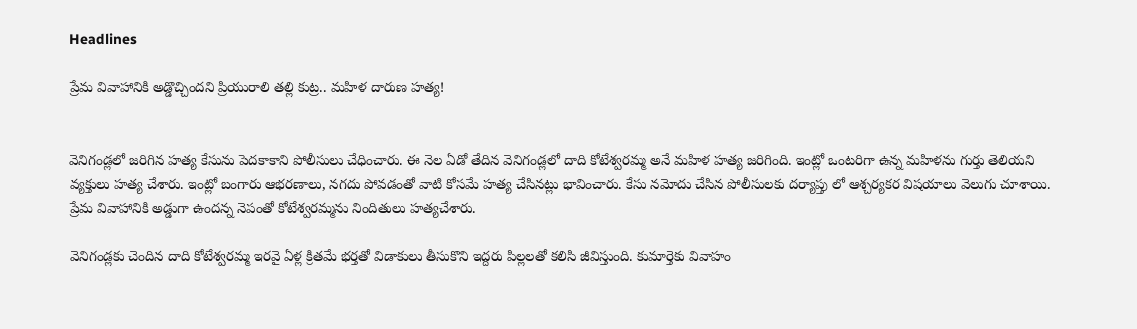Headlines

ప్రేమ వివాహానికి అడ్డొచ్చిందని ప్రియురాలి తల్లి కుట్ర.. మహిళ దారుణ హత్య!


వెనిగండ్లలో జరిగిన హత్య కేసును పెదకాకాని పోలీసులు చేధించారు. ఈ నెల ఏడో తేదిన వెనిగండ్లలో దాది కోటేశ్వరమ్మ అనే మహిళ హత్య జరిగింది. ఇంట్లో ఒంటరిగా ఉన్న మహిళను గుర్తు తెలియని వ్యక్తులు హత్య చేశారు. ఇంట్లో బంగారు ఆభరణాలు, నగదు పోవడంతో వాటి కోసమే హత్య చేసినట్లు భావించారు. కేసు నమోదు చేసిన పోలీసులకు దర్యాప్తు లో ఆశ్చర్యకర విషయాలు వెలుగు చూశాయి. ప్రేమ వివాహానికి అడ్డుగా ఉందన్న నెపంతో కోటేశ్వరమ్మను నిందితులు హత్యచేశారు.

వెనిగండ్లకు చెందిన దాది కోటేశ్వరమ్మ ఇరవై ఏళ్ల క్రితమే భర్తతో విడాకులు తీసుకొని ఇద్దరు పిల్లలతో కలిసి జీవిస్తుంది. కుమార్తెకు వివాహం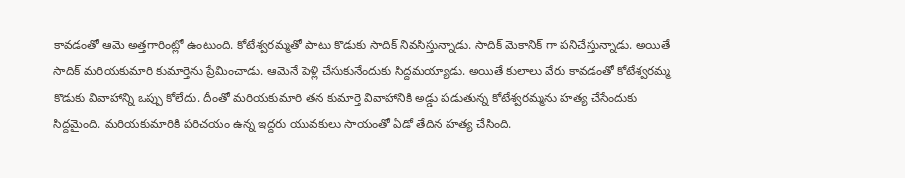కావడంతో ఆమె అత్తగారింట్లో ఉంటుంది. కోటేశ్వరమ్మతో పాటు కొడుకు సాదిక్ నివసిస్తున్నాడు. సాదిక్ మెకానిక్ గా పనిచేస్తున్నాడు. అయితే సాదిక్ మరియకుమారి కుమార్తెను ప్రేమించాడు. ఆమెనే పెళ్లి చేసుకునేందుకు సిద్దమయ్యాడు. అయితే కులాలు వేరు కావడంతో కోటేశ్వరమ్మ కొడుకు వివాహాన్ని ఒప్పు కోలేదు. దీంతో మరియకుమారి తన కుమార్తె వివాహానికి అడ్డు పడుతున్న కోటేశ్వరమ్మను హత్య చేసేందుకు సిద్దమైంది. మరియకుమారికి పరిచయం ఉన్న ఇద్దరు యువకులు సాయంతో ఏడో తేదిన హత్య చేసింది.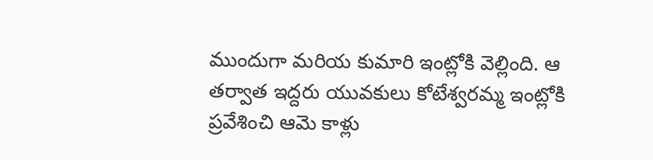ముందుగా మరియ కుమారి ఇంట్లోకి వెల్లింది. ఆ తర్వాత ఇద్దరు యువకులు కోటేశ్వరమ్మ ఇంట్లోకి ప్రవేశించి ఆమె కాళ్లు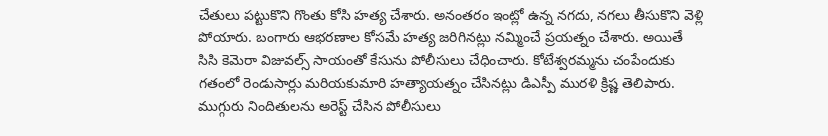చేతులు పట్టుకొని గొంతు కోసి హత్య చేశారు. అనంతరం ఇంట్లో ఉన్న నగదు, నగలు తీసుకొని వెళ్లి పోయారు. బంగారు ఆభరణాల కోసమే హత్య జరిగినట్లు నమ్మించే ప్రయత్నం చేశారు. అయితే సిసి కెమెరా విజువల్స్ సాయంతో కేసును పోలీసులు చేధించారు. కోటేశ్వరమ్మను చంపేందుకు గతంలో రెండుసార్లు మరియకుమారి హత్యాయత్నం చేసినట్లు డిఎస్పీ మురళి క్రిష్ణ తెలిపారు. ముగ్గురు నిందితులను అరెస్ట్ చేసిన పోలీసులు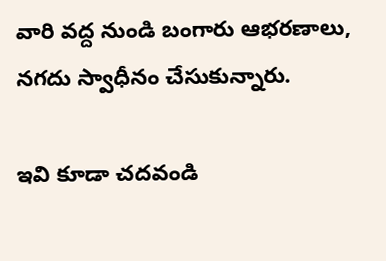వారి వద్ద నుండి బంగారు ఆభరణాలు, నగదు స్వాధీనం చేసుకున్నారు.

ఇవి కూడా చదవండి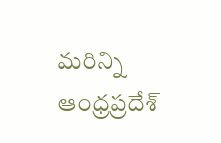మరిన్ని ఆంధ్రప్రదేశ్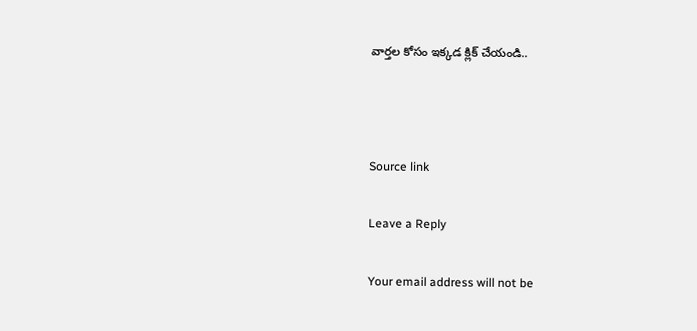వార్తల కోసం ఇక్కడ క్లిక్ చేయండి..



Source link

Leave a Reply

Your email address will not be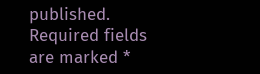published. Required fields are marked *